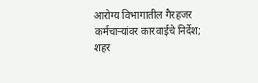आरोग्य विभागातील गैरहजर कर्मचाऱ्यांवर कारवाईचे निर्देश; शहर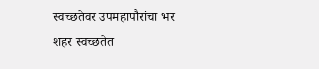स्वच्छतेवर उपमहापौरांचा भर
शहर स्वच्छतेत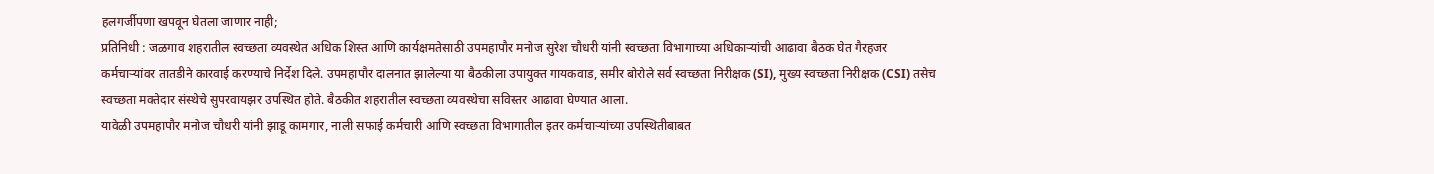हलगर्जीपणा खपवून घेतला जाणार नाही;
प्रतिनिधी : जळगाव शहरातील स्वच्छता व्यवस्थेत अधिक शिस्त आणि कार्यक्षमतेसाठी उपमहापौर मनोज सुरेश चौधरी यांनी स्वच्छता विभागाच्या अधिकाऱ्यांची आढावा बैठक घेत गैरहजर कर्मचाऱ्यांवर तातडीने कारवाई करण्याचे निर्देश दिले. उपमहापौर दालनात झालेल्या या बैठकीला उपायुक्त गायकवाड, समीर बोरोले सर्व स्वच्छता निरीक्षक (SI), मुख्य स्वच्छता निरीक्षक (CSI) तसेच स्वच्छता मक्तेदार संस्थेचे सुपरवायझर उपस्थित होते. बैठकीत शहरातील स्वच्छता व्यवस्थेचा सविस्तर आढावा घेण्यात आला.
यावेळी उपमहापौर मनोज चौधरी यांनी झाडू कामगार, नाली सफाई कर्मचारी आणि स्वच्छता विभागातील इतर कर्मचाऱ्यांच्या उपस्थितीबाबत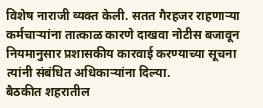विशेष नाराजी व्यक्त केली. सतत गैरहजर राहणाऱ्या कर्मचाऱ्यांना तात्काळ कारणे दाखवा नोटीस बजावून नियमानुसार प्रशासकीय कारवाई करण्याच्या सूचना त्यांनी संबंधित अधिकाऱ्यांना दिल्या.
बैठकीत शहरातील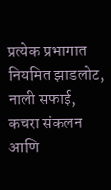प्रत्येक प्रभागात नियमित झाडलोट, नाली सफाई, कचरा संकलन आणि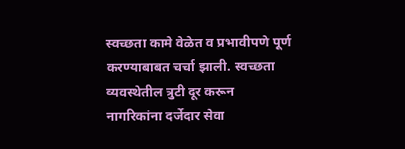स्वच्छता कामे वेळेत व प्रभावीपणे पूर्ण करण्याबाबत चर्चा झाली. स्वच्छता व्यवस्थेतील त्रुटी दूर करून नागरिकांना दर्जेदार सेवा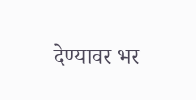देण्यावर भर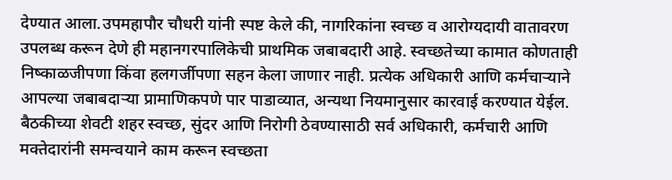देण्यात आला.उपमहापौर चौधरी यांनी स्पष्ट केले की, नागरिकांना स्वच्छ व आरोग्यदायी वातावरण उपलब्ध करून देणे ही महानगरपालिकेची प्राथमिक जबाबदारी आहे. स्वच्छतेच्या कामात कोणताही निष्काळजीपणा किंवा हलगर्जीपणा सहन केला जाणार नाही. प्रत्येक अधिकारी आणि कर्मचाऱ्याने आपल्या जबाबदाऱ्या प्रामाणिकपणे पार पाडाव्यात, अन्यथा नियमानुसार कारवाई करण्यात येईल.
बैठकीच्या शेवटी शहर स्वच्छ, सुंदर आणि निरोगी ठेवण्यासाठी सर्व अधिकारी, कर्मचारी आणि मक्तेदारांनी समन्वयाने काम करून स्वच्छता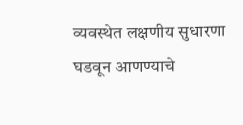व्यवस्थेत लक्षणीय सुधारणा घडवून आणण्याचे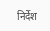निर्देश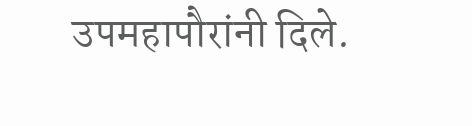उपमहापौरांनी दिले.